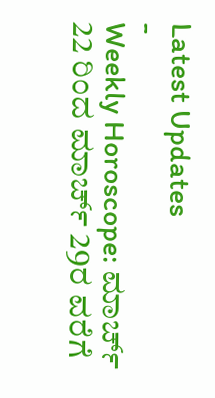Latest Updates
-
Weekly Horoscope: ಮಾರ್ಚ್ 22 ರಿಂದ ಮಾರ್ಚ್ 29ರ ವರೆಗೆ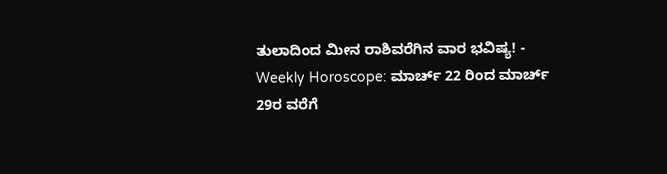ತುಲಾದಿಂದ ಮೀನ ರಾಶಿವರೆಗಿನ ವಾರ ಭವಿಷ್ಯ! -
Weekly Horoscope: ಮಾರ್ಚ್ 22 ರಿಂದ ಮಾರ್ಚ್ 29ರ ವರೆಗೆ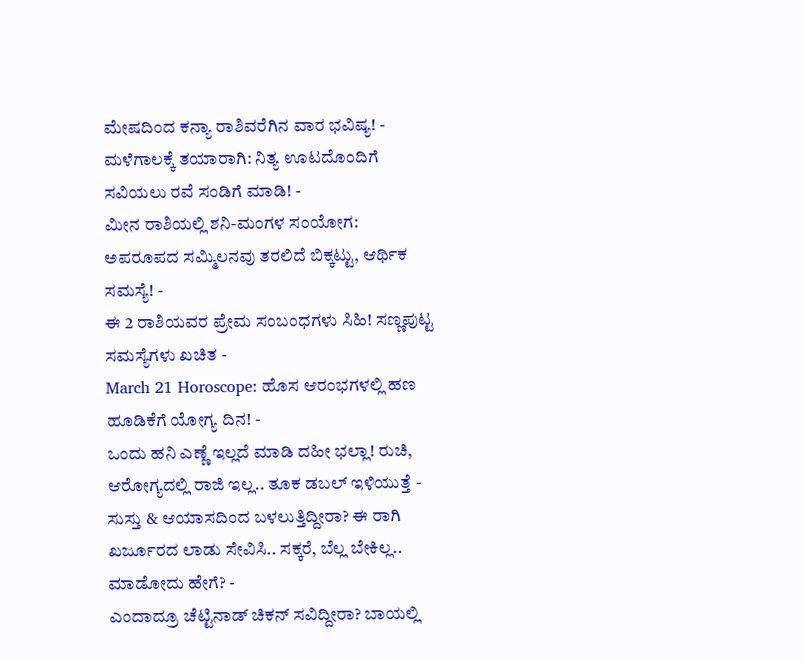ಮೇಷದಿಂದ ಕನ್ಯಾ ರಾಶಿವರೆಗಿನ ವಾರ ಭವಿಷ್ಯ! -
ಮಳೆಗಾಲಕ್ಕೆ ತಯಾರಾಗಿ: ನಿತ್ಯ ಊಟದೊಂದಿಗೆ ಸವಿಯಲು ರವೆ ಸಂಡಿಗೆ ಮಾಡಿ! -
ಮೀನ ರಾಶಿಯಲ್ಲಿ ಶನಿ-ಮಂಗಳ ಸಂಯೋಗ: ಅಪರೂಪದ ಸಮ್ಮಿಲನವು ತರಲಿದೆ ಬಿಕ್ಕಟ್ಟು, ಆರ್ಥಿಕ ಸಮಸ್ಯೆ! -
ಈ 2 ರಾಶಿಯವರ ಪ್ರೇಮ ಸಂಬಂಧಗಳು ಸಿಹಿ! ಸಣ್ಣಪುಟ್ಟ ಸಮಸ್ಯೆಗಳು ಖಚಿತ -
March 21 Horoscope: ಹೊಸ ಆರಂಭಗಳಲ್ಲಿ ಹಣ ಹೂಡಿಕೆಗೆ ಯೋಗ್ಯ ದಿನ! -
ಒಂದು ಹನಿ ಎಣ್ಣೆ ಇಲ್ಲದೆ ಮಾಡಿ ದಹೀ ಭಲ್ಲಾ! ರುಚಿ, ಆರೋಗ್ಯದಲ್ಲಿ ರಾಜಿ ಇಲ್ಲ.. ತೂಕ ಡಬಲ್ ಇಳಿಯುತ್ತೆ -
ಸುಸ್ತು & ಆಯಾಸದಿಂದ ಬಳಲುತ್ತಿದ್ದೀರಾ? ಈ ರಾಗಿ ಖರ್ಜೂರದ ಲಾಡು ಸೇವಿಸಿ.. ಸಕ್ಕರೆ, ಬೆಲ್ಲ ಬೇಕಿಲ್ಲ.. ಮಾಡೋದು ಹೇಗೆ? -
ಎಂದಾದ್ರೂ ಚೆಟ್ಟಿನಾಡ್ ಚಿಕನ್ ಸವಿದ್ದೀರಾ? ಬಾಯಲ್ಲಿ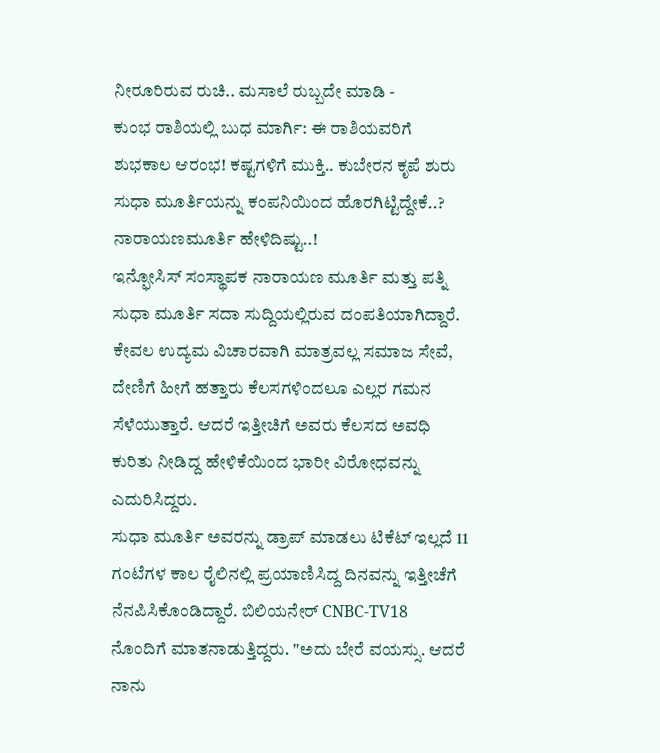ನೀರೂರಿರುವ ರುಚಿ.. ಮಸಾಲೆ ರುಬ್ಬದೇ ಮಾಡಿ -
ಕುಂಭ ರಾಶಿಯಲ್ಲಿ ಬುಧ ಮಾರ್ಗಿ: ಈ ರಾಶಿಯವರಿಗೆ ಶುಭಕಾಲ ಆರಂಭ! ಕಷ್ಟಗಳಿಗೆ ಮುಕ್ತಿ.. ಕುಬೇರನ ಕೃಪೆ ಶುರು
ಸುಧಾ ಮೂರ್ತಿಯನ್ನು ಕಂಪನಿಯಿಂದ ಹೊರಗಿಟ್ಟಿದ್ದೇಕೆ..? ನಾರಾಯಣಮೂರ್ತಿ ಹೇಳಿದಿಷ್ಟು..!
ಇನ್ಫೋಸಿಸ್ ಸಂಸ್ಥಾಪಕ ನಾರಾಯಣ ಮೂರ್ತಿ ಮತ್ತು ಪತ್ನಿ ಸುಧಾ ಮೂರ್ತಿ ಸದಾ ಸುದ್ದಿಯಲ್ಲಿರುವ ದಂಪತಿಯಾಗಿದ್ದಾರೆ. ಕೇವಲ ಉದ್ಯಮ ವಿಚಾರವಾಗಿ ಮಾತ್ರವಲ್ಲ ಸಮಾಜ ಸೇವೆ, ದೇಣಿಗೆ ಹೀಗೆ ಹತ್ತಾರು ಕೆಲಸಗಳಿಂದಲೂ ಎಲ್ಲರ ಗಮನ ಸೆಳೆಯುತ್ತಾರೆ. ಆದರೆ ಇತ್ತೀಚಿಗೆ ಅವರು ಕೆಲಸದ ಅವಧಿ ಕುರಿತು ನೀಡಿದ್ದ ಹೇಳಿಕೆಯಿಂದ ಭಾರೀ ವಿರೋಧವನ್ನು ಎದುರಿಸಿದ್ದರು.
ಸುಧಾ ಮೂರ್ತಿ ಅವರನ್ನು ಡ್ರಾಪ್ ಮಾಡಲು ಟಿಕೆಟ್ ಇಲ್ಲದೆ 11 ಗಂಟೆಗಳ ಕಾಲ ರೈಲಿನಲ್ಲಿ ಪ್ರಯಾಣಿಸಿದ್ದ ದಿನವನ್ನು ಇತ್ತೀಚೆಗೆ ನೆನಪಿಸಿಕೊಂಡಿದ್ದಾರೆ. ಬಿಲಿಯನೇರ್ CNBC-TV18 ನೊಂದಿಗೆ ಮಾತನಾಡುತ್ತಿದ್ದರು. "ಅದು ಬೇರೆ ವಯಸ್ಸು. ಆದರೆ ನಾನು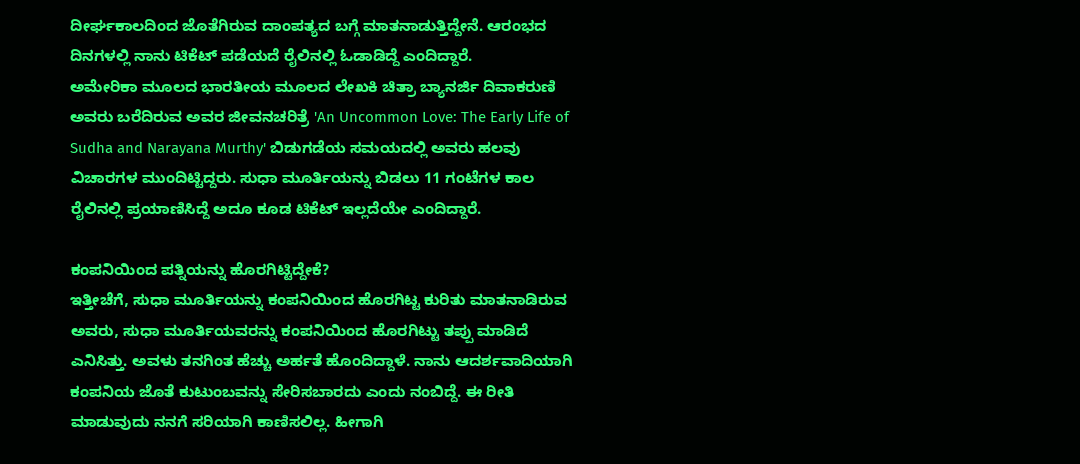ದೀರ್ಘಕಾಲದಿಂದ ಜೊತೆಗಿರುವ ದಾಂಪತ್ಯದ ಬಗ್ಗೆ ಮಾತನಾಡುತ್ತಿದ್ದೇನೆ. ಆರಂಭದ ದಿನಗಳಲ್ಲಿ ನಾನು ಟಿಕೆಟ್ ಪಡೆಯದೆ ರೈಲಿನಲ್ಲಿ ಓಡಾಡಿದ್ದೆ ಎಂದಿದ್ದಾರೆ.
ಅಮೇರಿಕಾ ಮೂಲದ ಭಾರತೀಯ ಮೂಲದ ಲೇಖಕಿ ಚಿತ್ರಾ ಬ್ಯಾನರ್ಜಿ ದಿವಾಕರುಣಿ ಅವರು ಬರೆದಿರುವ ಅವರ ಜೀವನಚರಿತ್ರೆ 'An Uncommon Love: The Early Life of Sudha and Narayana Murthy' ಬಿಡುಗಡೆಯ ಸಮಯದಲ್ಲಿ ಅವರು ಹಲವು ವಿಚಾರಗಳ ಮುಂದಿಟ್ಟಿದ್ದರು. ಸುಧಾ ಮೂರ್ತಿಯನ್ನು ಬಿಡಲು 11 ಗಂಟೆಗಳ ಕಾಲ ರೈಲಿನಲ್ಲಿ ಪ್ರಯಾಣಿಸಿದ್ದೆ ಅದೂ ಕೂಡ ಟಿಕೆಟ್ ಇಲ್ಲದೆಯೇ ಎಂದಿದ್ದಾರೆ.

ಕಂಪನಿಯಿಂದ ಪತ್ನಿಯನ್ನು ಹೊರಗಿಟ್ಟಿದ್ದೇಕೆ?
ಇತ್ತೀಚೆಗೆ, ಸುಧಾ ಮೂರ್ತಿಯನ್ನು ಕಂಪನಿಯಿಂದ ಹೊರಗಿಟ್ಟ ಕುರಿತು ಮಾತನಾಡಿರುವ ಅವರು, ಸುಧಾ ಮೂರ್ತಿಯವರನ್ನು ಕಂಪನಿಯಿಂದ ಹೊರಗಿಟ್ಟು ತಪ್ಪು ಮಾಡಿದೆ ಎನಿಸಿತ್ತು. ಅವಳು ತನಗಿಂತ ಹೆಚ್ಚು ಅರ್ಹತೆ ಹೊಂದಿದ್ದಾಳೆ. ನಾನು ಆದರ್ಶವಾದಿಯಾಗಿ ಕಂಪನಿಯ ಜೊತೆ ಕುಟುಂಬವನ್ನು ಸೇರಿಸಬಾರದು ಎಂದು ನಂಬಿದ್ದೆ. ಈ ರೀತಿ ಮಾಡುವುದು ನನಗೆ ಸರಿಯಾಗಿ ಕಾಣಿಸಲಿಲ್ಲ. ಹೀಗಾಗಿ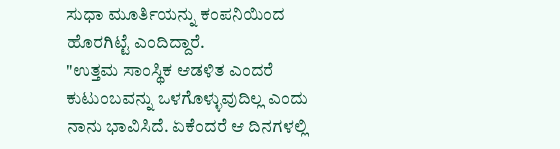ಸುಧಾ ಮೂರ್ತಿಯನ್ನು ಕಂಪನಿಯಿಂದ ಹೊರಗಿಟ್ಟೆ ಎಂದಿದ್ದಾರೆ.
"ಉತ್ತಮ ಸಾಂಸ್ಥಿಕ ಆಡಳಿತ ಎಂದರೆ ಕುಟುಂಬವನ್ನು ಒಳಗೊಳ್ಳುವುದಿಲ್ಲ ಎಂದು ನಾನು ಭಾವಿಸಿದೆ. ಏಕೆಂದರೆ ಆ ದಿನಗಳಲ್ಲಿ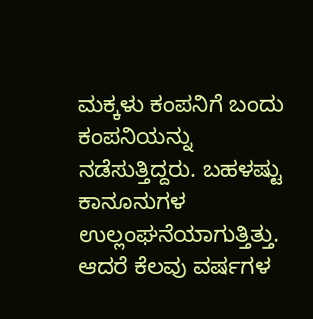ಮಕ್ಕಳು ಕಂಪನಿಗೆ ಬಂದು ಕಂಪನಿಯನ್ನು ನಡೆಸುತ್ತಿದ್ದರು. ಬಹಳಷ್ಟು ಕಾನೂನುಗಳ ಉಲ್ಲಂಘನೆಯಾಗುತ್ತಿತ್ತು. ಆದರೆ ಕೆಲವು ವರ್ಷಗಳ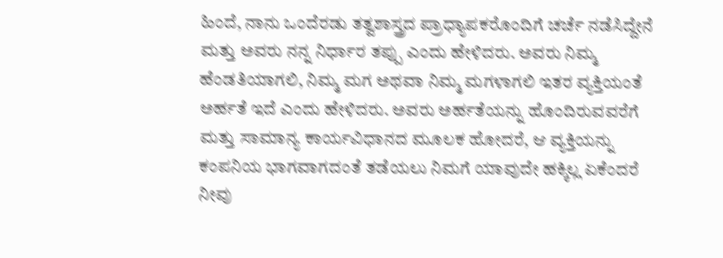ಹಿಂದೆ, ನಾನು ಒಂದೆರಡು ತತ್ವಶಾಸ್ತ್ರದ ಪ್ರಾಧ್ಯಾಪಕರೊಂದಿಗೆ ಚರ್ಚೆ ನಡೆಸಿದ್ದೇನೆ ಮತ್ತು ಅವರು ನನ್ನ ನಿರ್ಧಾರ ತಪ್ಪು ಎಂದು ಹೇಳಿದರು. ಅವರು ನಿಮ್ಮ ಹೆಂಡತಿಯಾಗಲಿ, ನಿಮ್ಮ ಮಗ ಅಥವಾ ನಿಮ್ಮ ಮಗಳಾಗಲಿ ಇತರ ವ್ಯಕ್ತಿಯಂತೆ ಅರ್ಹತೆ ಇದೆ ಎಂದು ಹೇಳಿದರು. ಅವರು ಅರ್ಹತೆಯನ್ನು ಹೊಂದಿರುವವರೆಗೆ ಮತ್ತು ಸಾಮಾನ್ಯ ಕಾರ್ಯವಿಧಾನದ ಮೂಲಕ ಹೋದರೆ, ಆ ವ್ಯಕ್ತಿಯನ್ನು ಕಂಪನಿಯ ಭಾಗವಾಗದಂತೆ ತಡೆಯಲು ನಿಮಗೆ ಯಾವುದೇ ಹಕ್ಕಿಲ್ಲ ಏಕೆಂದರೆ ನೀವು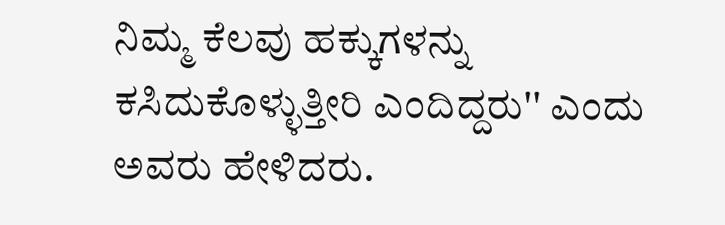ನಿಮ್ಮ ಕೆಲವು ಹಕ್ಕುಗಳನ್ನು ಕಸಿದುಕೊಳ್ಳುತ್ತೀರಿ ಎಂದಿದ್ದರು'' ಎಂದು ಅವರು ಹೇಳಿದರು.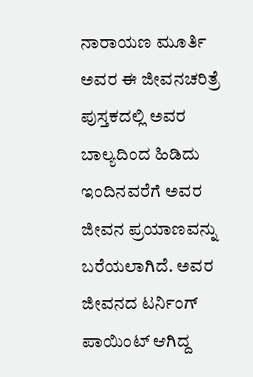ನಾರಾಯಣ ಮೂರ್ತಿ ಅವರ ಈ ಜೀವನಚರಿತ್ರೆ ಪುಸ್ತಕದಲ್ಲಿ ಅವರ ಬಾಲ್ಯದಿಂದ ಹಿಡಿದು ಇಂದಿನವರೆಗೆ ಅವರ ಜೀವನ ಪ್ರಯಾಣವನ್ನು ಬರೆಯಲಾಗಿದೆ. ಅವರ ಜೀವನದ ಟರ್ನಿಂಗ್ ಪಾಯಿಂಟ್ ಆಗಿದ್ದ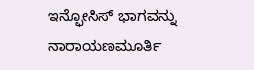ಇನ್ಫೋಸಿಸ್ ಭಾಗವನ್ನು ನಾರಾಯಣಮೂರ್ತಿ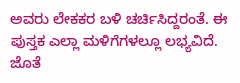ಅವರು ಲೇಕಕರ ಬಳಿ ಚರ್ಚಿಸಿದ್ದರಂತೆ. ಈ ಪುಸ್ತಕ ಎಲ್ಲಾ ಮಳಿಗೆಗಳಲ್ಲೂ ಲಭ್ಯವಿದೆ. ಜೊತೆ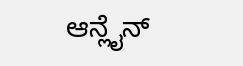ಆನ್ಲೈನ್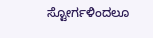ಸ್ಟೋರ್ಗಳಿಂದಲೂ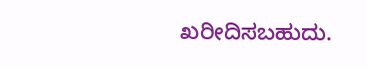ಖರೀದಿಸಬಹುದು.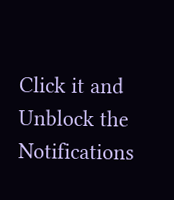Click it and Unblock the Notifications